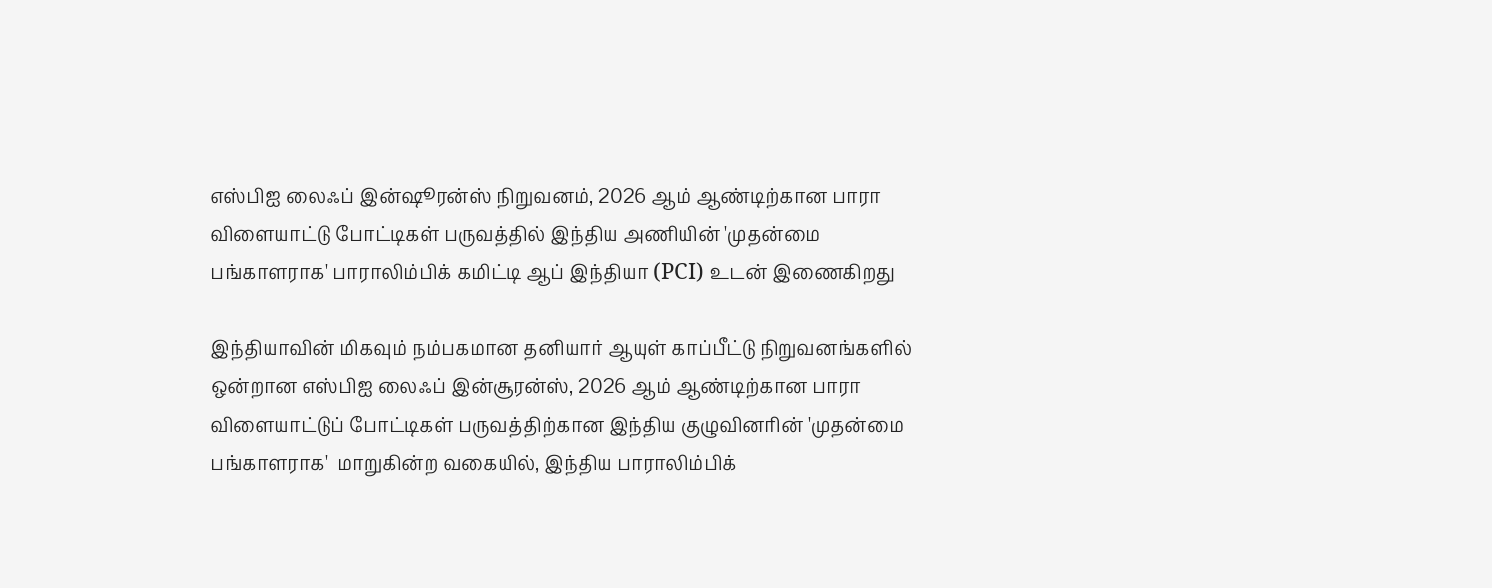எஸ்பிஐ லைஃப் இன்ஷூரன்ஸ் நிறுவனம், 2026 ஆம் ஆண்டிற்கான பாரா விளையாட்டு போட்டிகள் பருவத்தில் இந்திய அணியின் 'முதன்மை பங்காளராக' பாராலிம்பிக் கமிட்டி ஆப் இந்தியா (PCI) உடன் இணைகிறது

இந்தியாவின் மிகவும் நம்பகமான தனியார் ஆயுள் காப்பீட்டு நிறுவனங்களில் ஒன்றான எஸ்பிஐ லைஃப் இன்சூரன்ஸ், 2026 ஆம் ஆண்டிற்கான பாரா விளையாட்டுப் போட்டிகள் பருவத்திற்கான இந்திய குழுவினரின் 'முதன்மை பங்காளராக'  மாறுகின்ற வகையில், இந்திய பாராலிம்பிக்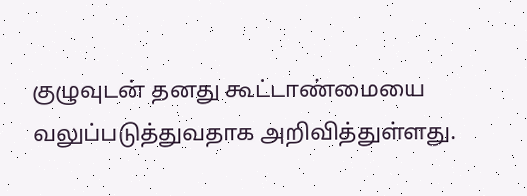குழுவுடன் தனது கூட்டாண்மையை வலுப்படுத்துவதாக அறிவித்துள்ளது.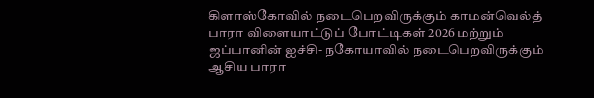கிளாஸ்கோவில் நடைபெறவிருக்கும் காமன்வெல்த் பாரா விளையாட்டுப் போட்டிகள் 2026 மற்றும் ஜப்பானின் ஐச்சி- நகோயாவில் நடைபெறவிருக்கும்  ஆசிய பாரா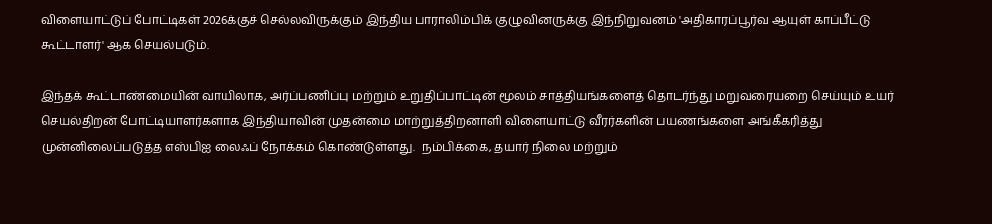விளையாட்டுப் போட்டிகள் 2026க்குச் செல்லவிருக்கும் இந்திய பாராலிம்பிக் குழுவினருக்கு இந்நிறுவனம் 'அதிகாரப்பூர்வ ஆயுள் காப்பீட்டு கூட்டாளர்' ஆக செயல்படும்.

இந்தக் கூட்டாண்மையின் வாயிலாக, அர்ப்பணிப்பு மற்றும் உறுதிப்பாட்டின் மூலம் சாத்தியங்களைத் தொடர்ந்து மறுவரையறை செய்யும் உயர் செயல்திறன் போட்டியாளர்களாக இந்தியாவின் முதன்மை மாற்றுத்திறனாளி விளையாட்டு வீரர்களின் பயணங்களை அங்கீகரித்து முன்னிலைப்படுத்த எஸ்பிஐ லைஃப் நோக்கம் கொண்டுள்ளது.  நம்பிக்கை, தயார் நிலை மற்றும்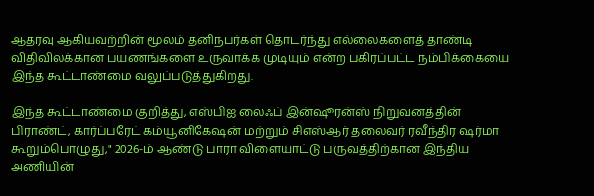ஆதரவு ஆகியவற்றின் மூலம் தனிநபர்கள் தொடர்ந்து எல்லைகளைத் தாண்டி விதிவிலக்கான பயணங்களை உருவாக்க முடியும் என்ற பகிரப்பட்ட நம்பிக்கையை இந்த கூட்டாண்மை வலுப்படுத்துகிறது.

இந்த கூட்டாண்மை குறித்து, எஸ்பிஐ லைஃப் இன்ஷூரன்ஸ் நிறுவனத்தின் பிராண்ட், கார்ப்பரேட் கம்யூனிகேஷன் மற்றும் சிஎஸ்ஆர் தலைவர் ரவீந்திர ஷர்மா கூறும்பொழுது," 2026-ம் ஆண்டு பாரா விளையாட்டு பருவத்திற்கான இந்திய அணியின்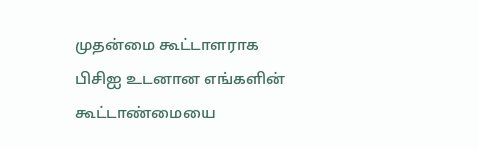முதன்மை கூட்டாளராக  பிசிஐ உடனான எங்களின் கூட்டாண்மையை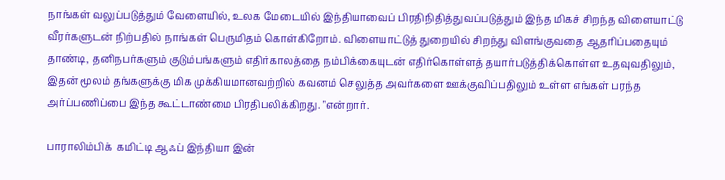நாங்கள் வலுப்படுத்தும் வேளையில், உலக மேடையில் இந்தியாவைப் பிரதிநிதித்துவப்படுத்தும் இந்த மிகச் சிறந்த விளையாட்டு வீரர்களுடன் நிற்பதில் நாங்கள் பெருமிதம் கொள்கிறோம். விளையாட்டுத் துறையில் சிறந்து விளங்குவதை ஆதரிப்பதையும் தாண்டி, தனிநபர்களும் குடும்பங்களும் எதிர்காலத்தை நம்பிக்கையுடன் எதிர்கொள்ளத் தயார்படுத்திக்கொள்ள உதவுவதிலும், இதன் மூலம் தங்களுக்கு மிக முக்கியமானவற்றில் கவனம் செலுத்த அவர்களை ஊக்குவிப்பதிலும் உள்ள எங்கள் பரந்த அர்ப்பணிப்பை இந்த கூட்டாண்மை பிரதிபலிக்கிறது. "என்றார்.

பாராலிம்பிக்  கமிட்டி ஆஃப் இந்தியா இன்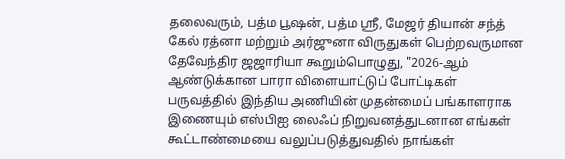தலைவரும், பத்ம பூஷன், பத்ம ஸ்ரீ, மேஜர் தியான் சந்த் கேல் ரத்னா மற்றும் அர்ஜுனா விருதுகள் பெற்றவருமான தேவேந்திர ஜஜாரியா கூறும்பொழுது, "2026-ஆம் ஆண்டுக்கான பாரா விளையாட்டுப் போட்டிகள் பருவத்தில் இந்திய அணியின் முதன்மைப் பங்காளராக இணையும் எஸ்பிஐ லைஃப் நிறுவனத்துடனான எங்கள் கூட்டாண்மையை வலுப்படுத்துவதில் நாங்கள்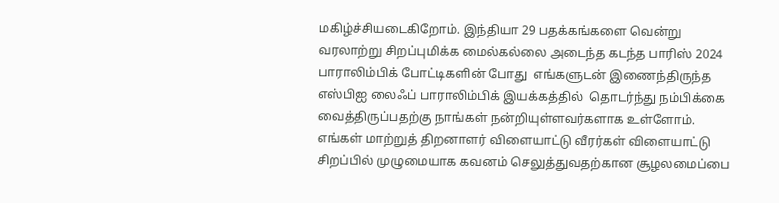மகிழ்ச்சியடைகிறோம். இந்தியா 29 பதக்கங்களை வென்று வரலாற்று சிறப்புமிக்க மைல்கல்லை அடைந்த கடந்த பாரிஸ் 2024 பாராலிம்பிக் போட்டிகளின் போது  எங்களுடன் இணைந்திருந்த எஸ்பிஐ லைஃப் பாராலிம்பிக் இயக்கத்தில்  தொடர்ந்து நம்பிக்கை வைத்திருப்பதற்கு நாங்கள் நன்றியுள்ளவர்களாக உள்ளோம். எங்கள் மாற்றுத் திறனாளர் விளையாட்டு வீரர்கள் விளையாட்டு சிறப்பில் முழுமையாக கவனம் செலுத்துவதற்கான சூழலமைப்பை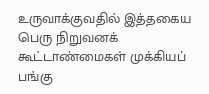உருவாக்குவதில் இத்தகைய பெரு நிறுவனக் கூட்டாண்மைகள் முக்கியப் பங்கு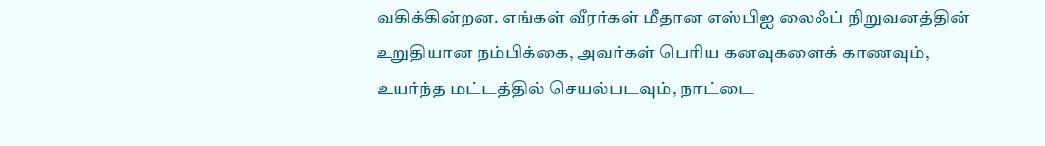வகிக்கின்றன. எங்கள் வீரர்கள் மீதான எஸ்பிஐ லைஃப் நிறுவனத்தின்  உறுதியான நம்பிக்கை, அவர்கள் பெரிய கனவுகளைக் காணவும், உயர்ந்த மட்டத்தில் செயல்படவும், நாட்டை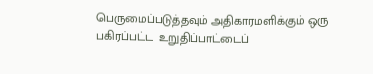பெருமைப்படுத்தவும் அதிகாரமளிக்கும் ஒரு பகிரப்பட்ட  உறுதிப்பாட்டைப்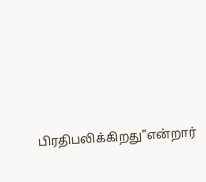பிரதிபலிக்கிறது"என்றார்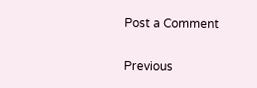Post a Comment

Previous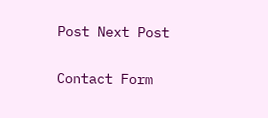Post Next Post

Contact Form